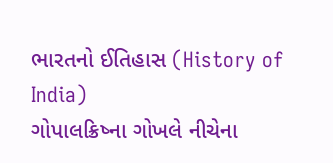ભારતનો ઈતિહાસ (History of India)
ગોપાલક્રિષ્ના ગોખલે નીચેના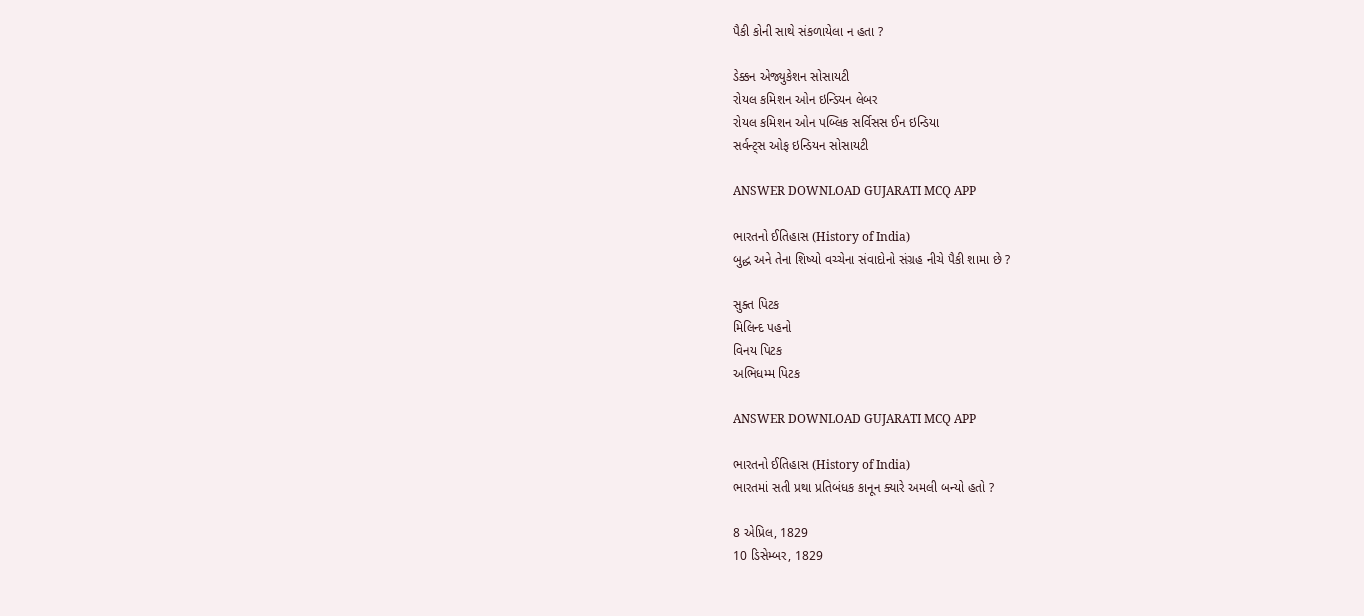પૈકી કોની સાથે સંકળાયેલા ન હતા ?

ડેક્કન એજ્યુકેશન સોસાયટી
રોયલ કમિશન ઓન ઇન્ડિયન લેબર
રોયલ કમિશન ઓન પબ્લિક સર્વિસસ ઈન ઇન્ડિયા
સર્વન્ટ્સ ઓફ ઇન્ડિયન સોસાયટી

ANSWER DOWNLOAD GUJARATI MCQ APP

ભારતનો ઈતિહાસ (History of India)
બુદ્ધ અને તેના શિષ્યો વચ્ચેના સંવાદોનો સંગ્રહ નીચે પૈકી શામા છે ?

સુક્ત પિટક
મિલિન્દ પહનો
વિનય પિટક
અભિધમ્મ પિટક

ANSWER DOWNLOAD GUJARATI MCQ APP

ભારતનો ઈતિહાસ (History of India)
ભારતમાં સતી પ્રથા પ્રતિબંધક કાનૂન ક્યારે અમલી બન્યો હતો ?

8 એપ્રિલ, 1829
10 ડિસેમ્બર, 1829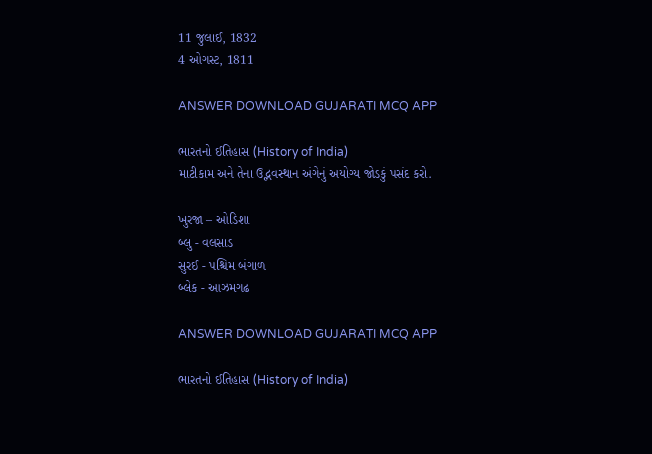11 જુલાઈ, 1832
4 ઓગસ્ટ, 1811

ANSWER DOWNLOAD GUJARATI MCQ APP

ભારતનો ઈતિહાસ (History of India)
માટીકામ અને તેના ઉદ્ભવસ્થાન અંગેનું અયોગ્ય જોડકું પસંદ કરો.

ખુરજા – ઓડિશા
બ્લુ - વલસાડ
સુરઈ - પશ્ચિમ બંગાળ
બ્લેક - આઝમગઢ

ANSWER DOWNLOAD GUJARATI MCQ APP

ભારતનો ઈતિહાસ (History of India)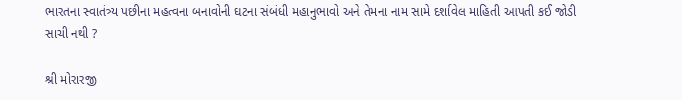ભારતના સ્વાતંત્ર્ય પછીના મહત્વના બનાવોની ઘટના સંબંધી મહાનુભાવો અને તેમના નામ સામે દર્શાવેલ માહિતી આપતી કઈ જોડી સાચી નથી ?

શ્રી મોરારજી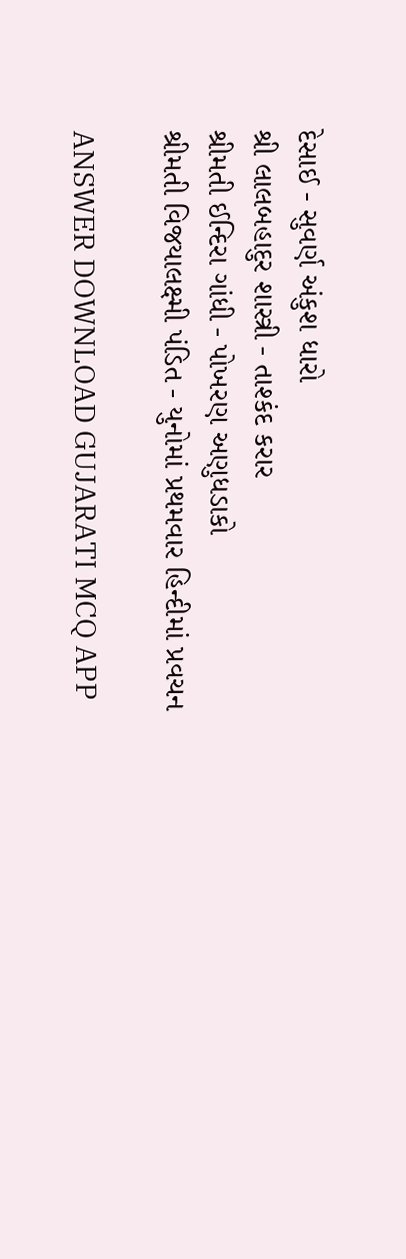દેસાઈ - સુવર્ણ અંકુશ ધારો
શ્રી લાલબહાદુર શાસ્ત્રી - તાશ્કંદ કરાર
શ્રીમતી ઈન્દિરા ગાંધી - પોખરણ અણુધડાકો
શ્રીમતી વિજયાલક્ષ્મી પંડિત - યુનોમાં પ્રથમવાર હિન્દીમાં પ્રવચન

ANSWER DOWNLOAD GUJARATI MCQ APP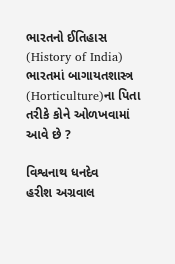ભારતનો ઈતિહાસ (History of India)
ભારતમાં બાગાયતશાસ્ત્ર (Horticulture)ના પિતા તરીકે કોને ઓળખવામાં આવે છે ?

વિશ્વનાથ ધનદેવ
હરીશ અગ્રવાલ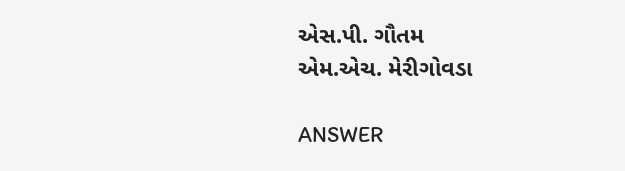એસ.પી. ગૌતમ
એમ.એચ‌. મેરીગોવડા

ANSWER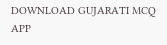DOWNLOAD GUJARATI MCQ APP